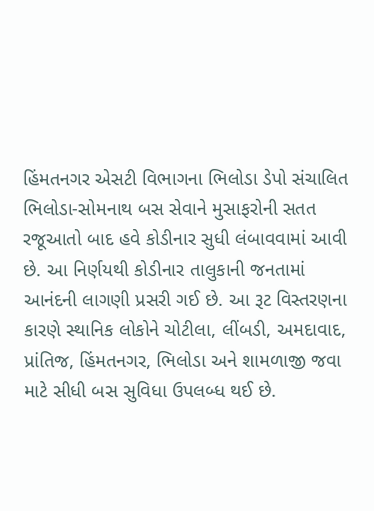હિંમતનગર એસટી વિભાગના ભિલોડા ડેપો સંચાલિત ભિલોડા-સોમનાથ બસ સેવાને મુસાફરોની સતત રજૂઆતો બાદ હવે કોડીનાર સુધી લંબાવવામાં આવી છે. આ નિર્ણયથી કોડીનાર તાલુકાની જનતામાં આનંદની લાગણી પ્રસરી ગઈ છે. આ રૂટ વિસ્તરણના કારણે સ્થાનિક લોકોને ચોટીલા, લીંબડી, અમદાવાદ, પ્રાંતિજ, હિંમતનગર, ભિલોડા અને શામળાજી જવા માટે સીધી બસ સુવિધા ઉપલબ્ધ થઈ છે.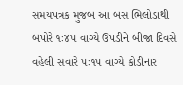સમયપત્રક મુજબ આ બસ ભિલોડાથી બપોરે ૧ઃ૪૫ વાગ્યે ઉપડીને બીજા દિવસે વહેલી સવારે ૫ઃ૧૫ વાગ્યે કોડીનાર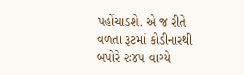પહોંચાડશે. એ જ રીતે વળતા રૂટમાં કોડીનારથી બપોરે ૨ઃ૪૫ વાગ્યે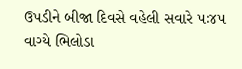ઉપડીને બીજા દિવસે વહેલી સવારે ૫ઃ૪૫ વાગ્યે ભિલોડા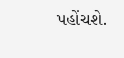પહોંચશે.